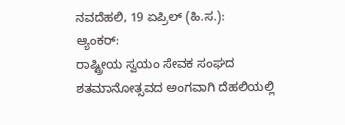ನವದೆಹಲಿ, 19 ಏಪ್ರಿಲ್ (ಹಿ.ಸ.):
ಆ್ಯಂಕರ್:
ರಾಷ್ಟ್ರೀಯ ಸ್ವಯಂ ಸೇವಕ ಸಂಘದ ಶತಮಾನೋತ್ಸವದ ಅಂಗವಾಗಿ ದೆಹಲಿಯಲ್ಲಿ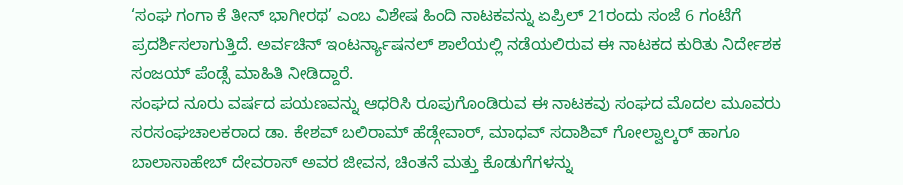‘ಸಂಘ ಗಂಗಾ ಕೆ ತೀನ್ ಭಾಗೀರಥ’ ಎಂಬ ವಿಶೇಷ ಹಿಂದಿ ನಾಟಕವನ್ನು ಏಪ್ರಿಲ್ 21ರಂದು ಸಂಜೆ 6 ಗಂಟೆಗೆ ಪ್ರದರ್ಶಿಸಲಾಗುತ್ತಿದೆ. ಅರ್ವಚಿನ್ ಇಂಟರ್ನ್ಯಾಷನಲ್ ಶಾಲೆಯಲ್ಲಿ ನಡೆಯಲಿರುವ ಈ ನಾಟಕದ ಕುರಿತು ನಿರ್ದೇಶಕ ಸಂಜಯ್ ಪೆಂಡ್ಸೆ ಮಾಹಿತಿ ನೀಡಿದ್ದಾರೆ.
ಸಂಘದ ನೂರು ವರ್ಷದ ಪಯಣವನ್ನು ಆಧರಿಸಿ ರೂಪುಗೊಂಡಿರುವ ಈ ನಾಟಕವು ಸಂಘದ ಮೊದಲ ಮೂವರು ಸರಸಂಘಚಾಲಕರಾದ ಡಾ. ಕೇಶವ್ ಬಲಿರಾಮ್ ಹೆಡ್ಗೇವಾರ್, ಮಾಧವ್ ಸದಾಶಿವ್ ಗೋಲ್ವಾಲ್ಕರ್ ಹಾಗೂ ಬಾಲಾಸಾಹೇಬ್ ದೇವರಾಸ್ ಅವರ ಜೀವನ, ಚಿಂತನೆ ಮತ್ತು ಕೊಡುಗೆಗಳನ್ನು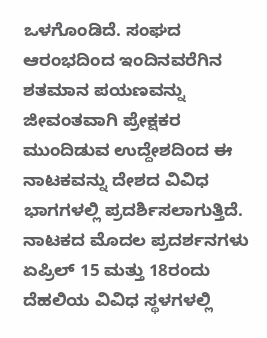ಒಳಗೊಂಡಿದೆ. ಸಂಘದ ಆರಂಭದಿಂದ ಇಂದಿನವರೆಗಿನ ಶತಮಾನ ಪಯಣವನ್ನು ಜೀವಂತವಾಗಿ ಪ್ರೇಕ್ಷಕರ ಮುಂದಿಡುವ ಉದ್ದೇಶದಿಂದ ಈ ನಾಟಕವನ್ನು ದೇಶದ ವಿವಿಧ ಭಾಗಗಳಲ್ಲಿ ಪ್ರದರ್ಶಿಸಲಾಗುತ್ತಿದೆ.
ನಾಟಕದ ಮೊದಲ ಪ್ರದರ್ಶನಗಳು ಏಪ್ರಿಲ್ 15 ಮತ್ತು 18ರಂದು ದೆಹಲಿಯ ವಿವಿಧ ಸ್ಥಳಗಳಲ್ಲಿ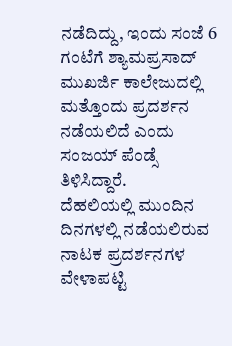ನಡೆದಿದ್ದು, ಇಂದು ಸಂಜೆ 6 ಗಂಟೆಗೆ ಶ್ಯಾಮಪ್ರಸಾದ್ ಮುಖರ್ಜಿ ಕಾಲೇಜುದಲ್ಲಿ ಮತ್ತೊಂದು ಪ್ರದರ್ಶನ ನಡೆಯಲಿದೆ ಎಂದು ಸಂಜಯ್ ಪೆಂಡ್ಸೆ ತಿಳಿಸಿದ್ದಾರೆ.
ದೆಹಲಿಯಲ್ಲಿ ಮುಂದಿನ ದಿನಗಳಲ್ಲಿ ನಡೆಯಲಿರುವ ನಾಟಕ ಪ್ರದರ್ಶನಗಳ ವೇಳಾಪಟ್ಟಿ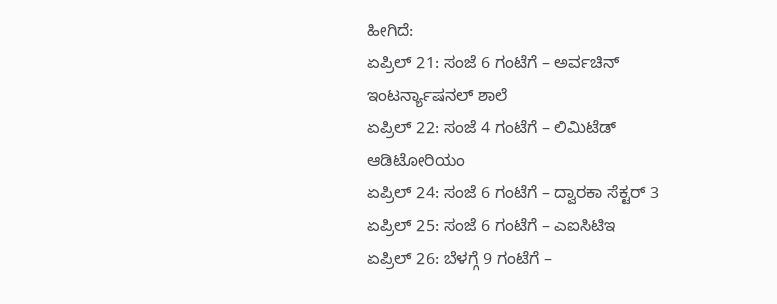ಹೀಗಿದೆ:
ಏಪ್ರಿಲ್ 21: ಸಂಜೆ 6 ಗಂಟೆಗೆ – ಅರ್ವಚಿನ್ ಇಂಟರ್ನ್ಯಾಷನಲ್ ಶಾಲೆ
ಏಪ್ರಿಲ್ 22: ಸಂಜೆ 4 ಗಂಟೆಗೆ – ಲಿಮಿಟೆಡ್ ಆಡಿಟೋರಿಯಂ
ಏಪ್ರಿಲ್ 24: ಸಂಜೆ 6 ಗಂಟೆಗೆ – ದ್ವಾರಕಾ ಸೆಕ್ಟರ್ 3
ಏಪ್ರಿಲ್ 25: ಸಂಜೆ 6 ಗಂಟೆಗೆ – ಎಐಸಿಟಿಇ
ಏಪ್ರಿಲ್ 26: ಬೆಳಗ್ಗೆ 9 ಗಂಟೆಗೆ –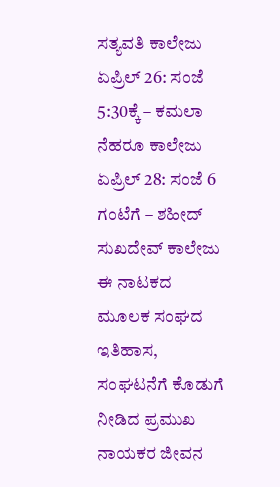ಸತ್ಯವತಿ ಕಾಲೇಜು
ಏಪ್ರಿಲ್ 26: ಸಂಜೆ 5:30ಕ್ಕೆ – ಕಮಲಾ ನೆಹರೂ ಕಾಲೇಜು
ಏಪ್ರಿಲ್ 28: ಸಂಜೆ 6 ಗಂಟೆಗೆ – ಶಹೀದ್ ಸುಖದೇವ್ ಕಾಲೇಜು
ಈ ನಾಟಕದ ಮೂಲಕ ಸಂಘದ ಇತಿಹಾಸ, ಸಂಘಟನೆಗೆ ಕೊಡುಗೆ ನೀಡಿದ ಪ್ರಮುಖ ನಾಯಕರ ಜೀವನ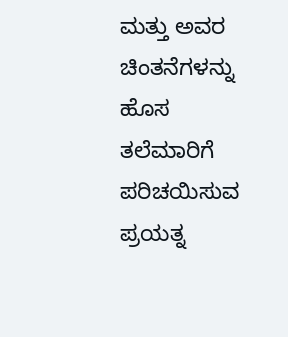ಮತ್ತು ಅವರ ಚಿಂತನೆಗಳನ್ನು ಹೊಸ ತಲೆಮಾರಿಗೆ ಪರಿಚಯಿಸುವ ಪ್ರಯತ್ನ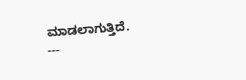ಮಾಡಲಾಗುತ್ತಿದೆ.
---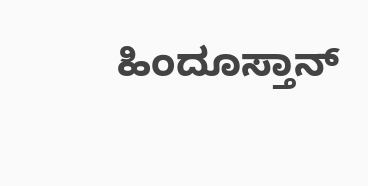ಹಿಂದೂಸ್ತಾನ್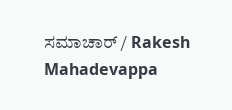ಸಮಾಚಾರ್ / Rakesh Mahadevappa